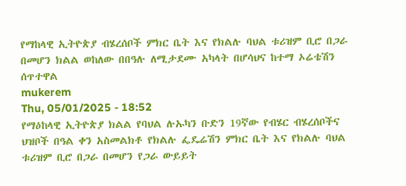የማከላዊ ኢትዮጵያ ብሄረሰቦች ምክር ቤት እና የክልሉ ባህል ቱሪዝም ቢሮ በጋራ በመሆን ክልል ወከለው በበዓሉ ለሚታደሙ አካላት በሆሳህና ከተማ ኦሬቴሽን ሰጥተዋል
mukerem
Thu, 05/01/2025 - 18:52
የማዕከላዊ ኢትዮጵያ ክልል የባህል ሉኡካን ቡድን 19ኛው የብሄር ብሄረሰቦችና ህዝቦች በዓል ቀን አስመልክቶ የክልሉ ፌዴሬሽን ምክር ቤት እና የክልሉ ባህል ቱሪዝም ቢሮ በጋራ በመሆን የጋራ ውይይት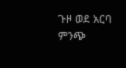ጉዞ ወደ አርባ ምንጭ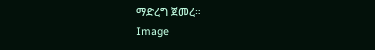ማድረግ ጀመረ።
Image